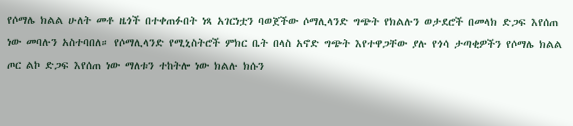የሶማሌ ክልል ሁለት መቶ ዜጎች በተቀጠፉበት ነጻ አገርነቷን ባወጀችው ሶማሊላንድ ግጭት የክልሉን ወታደሮች በመላክ ድጋፍ እየሰጠ ነው መባሉን አስተባበለ። የሶማሊላንድ የሚኒስትሮች ምክር ቤት በላስ አኖድ ግጭት እየተዋጋቸው ያሉ የጎሳ ታጣቂዎችን የሶማሌ ክልል ጦር ልኮ ድጋፍ እየሰጠ ነው ማለቱን ተከትሎ ነው ክልሉ ክሱን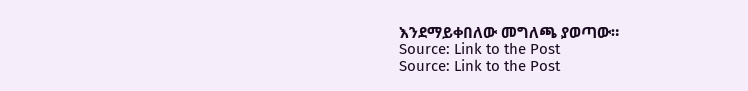እንደማይቀበለው መግለጫ ያወጣው።
Source: Link to the Post
Source: Link to the Post